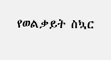የወልቃይት ስኳር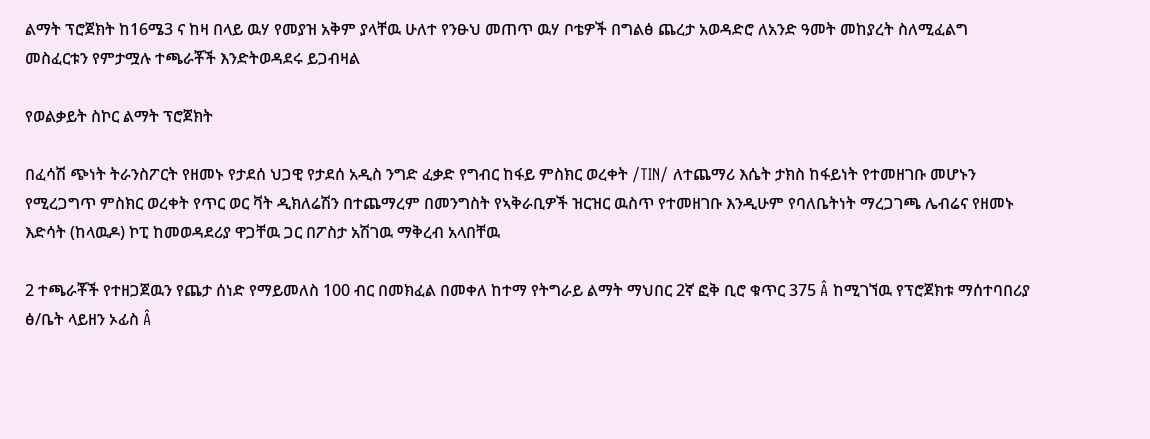ልማት ፕሮጀክት ከ16ሜ3 ና ከዛ በላይ ዉሃ የመያዝ አቅም ያላቸዉ ሁለተ የንፁህ መጠጥ ዉሃ ቦቴዎች በግልፅ ጨረታ አወዳድሮ ለአንድ ዓመት መከያረት ስለሚፈልግ መስፈርቱን የምታሟሉ ተጫራቾች እንድትወዳደሩ ይጋብዛል

የወልቃይት ስኮር ልማት ፕሮጀክት

በፈሳሽ ጭነት ትራንስፖርት የዘመኑ የታደሰ ህጋዊ የታደሰ አዲስ ንግድ ፈቃድ የግብር ከፋይ ምስክር ወረቀት /TIN/ ለተጨማሪ እሴት ታክስ ከፋይነት የተመዘገቡ መሆኑን የሚረጋግጥ ምስክር ወረቀት የጥር ወር ቫት ዲክለሬሽን በተጨማረም በመንግስት የኣቅራቢዎች ዝርዝር ዉስጥ የተመዘገቡ እንዲሁም የባለቤትነት ማረጋገጫ ሌብሬና የዘመኑ እድሳት (ከላዉዶ) ኮፒ ከመወዳደሪያ ዋጋቸዉ ጋር በፖስታ አሽገዉ ማቅረብ አላበቸዉ

2 ተጫራቾች የተዘጋጀዉን የጨታ ሰነድ የማይመለስ 100 ብር በመክፈል በመቀለ ከተማ የትግራይ ልማት ማህበር 2ኛ ፎቅ ቢሮ ቁጥር 375 Â ከሚገኘዉ የፕሮጀክቱ ማሰተባበሪያ ፅ/ቤት ላይዘን ኦፊስ Â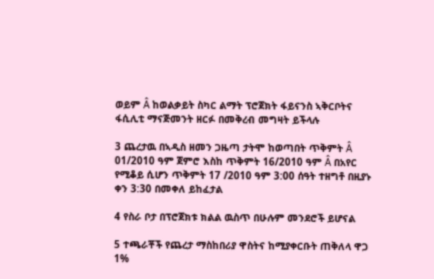ወይም Â ከወልቃይት ስካር ልማት ፕሮጀክት ፋይናንስ ኣቅርቦትና ፋሲሊቲ ማናጅመንት ዘርፉ በመቅረብ መግዛት ይችላሉ

3 ጨረታዉ በኣዲስ ዘመን ጋዜጣ ታትሞ ከወጣበት ጥቅምት Â 01/2010 ዓም ጀምሮ እስከ ጥቅምት 16/2010 ዓም Â በአየር የሚቆይ ሲሆን ጥቅምት 17 /2010 ዓም 3:00 ሰዓት ተዘግቶ በዚያኑ ቀን 3:30 በመቀለ ይከፈታል

4 የስራ ቦታ በፕሮጀክቱ ክልል ዉስጥ በሁሉም መንደሮች ይሆናል

5 ተጫራቾች የጨረታ ማስከበሪያ ዋስትና ከሚያቀርቡት ጠቅለላ ዋጋ 1%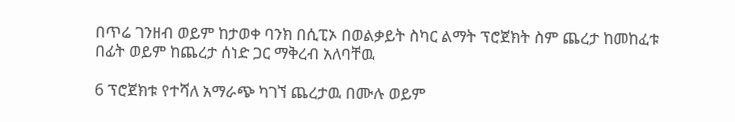በጥሬ ገንዘብ ወይም ከታወቀ ባንክ በሲፒኦ በወልቃይት ስካር ልማት ፕሮጀክት ስም ጨረታ ከመከፈቱ በፊት ወይም ከጨረታ ሰነድ ጋር ማቅረብ አለባቸዉ

6 ፕሮጀክቱ የተሻለ አማራጭ ካገኘ ጨረታዉ በሙሉ ወይም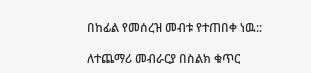በከፊል የመሰረዝ መብቱ የተጠበቀ ነዉ::

ለተጨማሪ መብራርያ በስልክ ቁጥር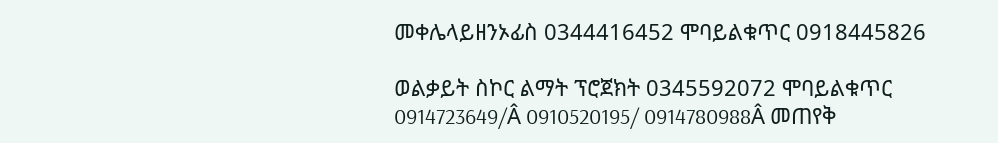መቀሌላይዘንኦፊስ 0344416452 ሞባይልቁጥር 0918445826

ወልቃይት ስኮር ልማት ፕሮጀክት 0345592072 ሞባይልቁጥር 0914723649/Â 0910520195/ 0914780988Â መጠየቅ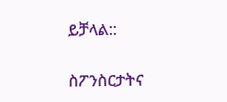ይቻላል::

ስፖንስርታትና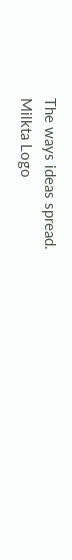The ways ideas spread.
Milkta Logo